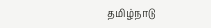தமிழ்நாடு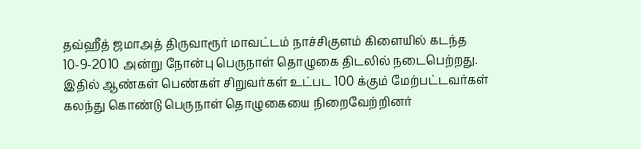தவ்ஹீத் ஜமாஅத் திருவாரூர் மாவட்டம் நாச்சிகுளம் கிளையில் கடந்த 10-9-2010 அன்று நோன்பு பெருநாள் தொழுகை திடலில் நடைபெற்றது.
இதில் ஆண்கள் பெண்கள் சிறுவர்கள் உட்பட 100 க்கும் மேற்பட்டவர்கள் கலந்து கொண்டு பெருநாள் தொழுகையை நிறைவேற்றினர்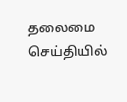தலைமை செய்தியில்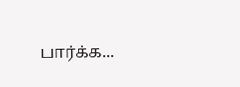பார்க்க...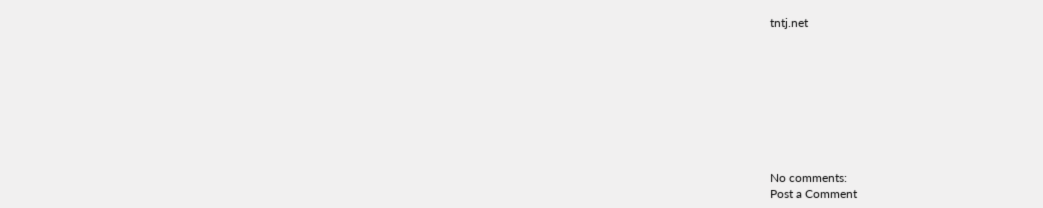tntj.net









No comments:
Post a Comment